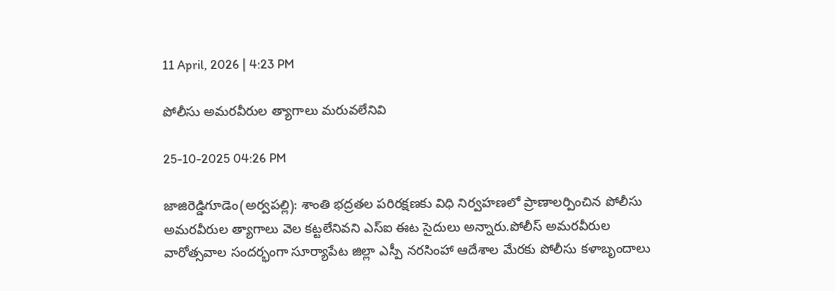11 April, 2026 | 4:23 PM

పోలీసు అమరవీరుల త్యాగాలు మరువలేనివి

25-10-2025 04:26 PM

జాజిరెడ్డిగూడెం(అర్వపల్లి): శాంతి భద్రతల పరిరక్షణకు విధి నిర్వహణలో ప్రాణాలర్పించిన పోలీసు అమరవీరుల త్యాగాలు వెల కట్టలేనివని ఎస్ఐ ఈట సైదులు అన్నారు.పోలీస్ అమరవీరుల వారోత్సవాల సందర్భంగా సూర్యాపేట జిల్లా ఎస్పీ నరసింహా ఆదేశాల మేరకు పోలీసు కళాబృందాలు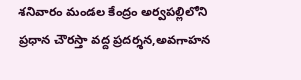శనివారం మండల కేంద్రం అర్వపల్లిలోని ప్రధాన చౌరస్తా వద్ద ప్రదర్శన,అవగాహన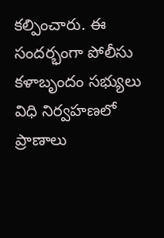కల్పించారు. ఈ సందర్భంగా పోలీసు కళాబృందం సభ్యులు విధి నిర్వహణలో ప్రాణాలు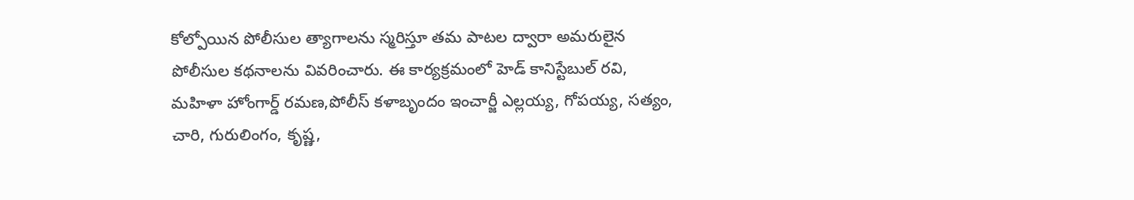కోల్పోయిన పోలీసుల త్యాగాలను స్మరిస్తూ తమ పాటల ద్వారా అమరులైన పోలీసుల కథనాలను వివరించారు. ఈ కార్యక్రమంలో హెడ్ కానిస్టేబుల్ రవి, మహిళా హోంగార్డ్ రమణ,పోలీస్ కళాబృందం ఇంచార్జీ ఎల్లయ్య, గోపయ్య, సత్యం, చారి, గురులింగం, కృష్ణ,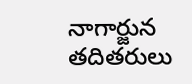నాగార్జున తదితరులు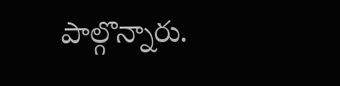పాల్గొన్నారు.